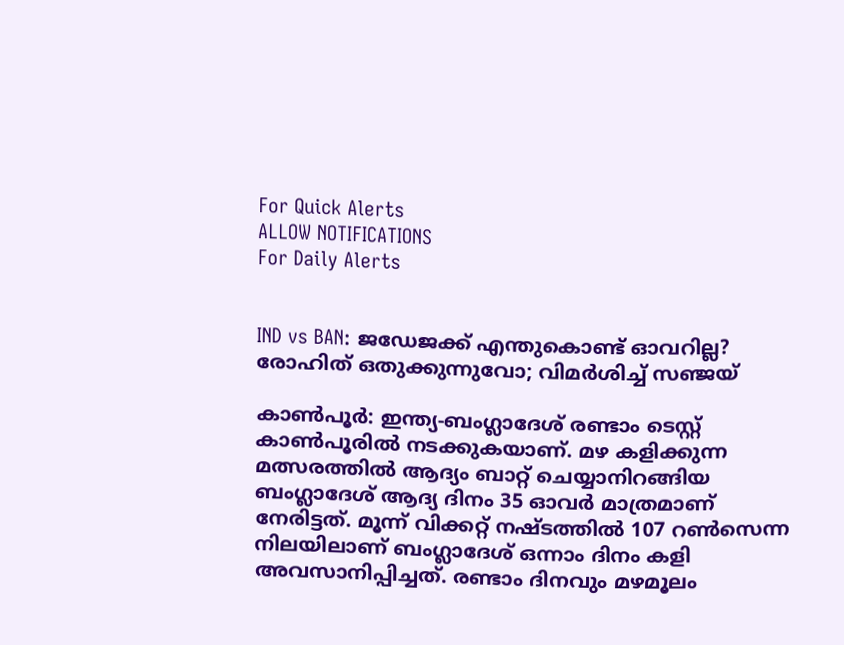For Quick Alerts
ALLOW NOTIFICATIONS
For Daily Alerts


IND vs BAN: ജഡേജക്ക് എന്തുകൊണ്ട് ഓവറില്ല? രോഹിത് ഒതുക്കുന്നുവോ; വിമര്‍ശിച്ച് സഞ്ജയ്

കാണ്‍പൂര്‍: ഇന്ത്യ-ബംഗ്ലാദേശ് രണ്ടാം ടെസ്റ്റ് കാണ്‍പൂരില്‍ നടക്കുകയാണ്. മഴ കളിക്കുന്ന മത്സരത്തില്‍ ആദ്യം ബാറ്റ് ചെയ്യാനിറങ്ങിയ ബംഗ്ലാദേശ് ആദ്യ ദിനം 35 ഓവര്‍ മാത്രമാണ് നേരിട്ടത്. മൂന്ന് വിക്കറ്റ് നഷ്ടത്തില്‍ 107 റണ്‍സെന്ന നിലയിലാണ് ബംഗ്ലാദേശ് ഒന്നാം ദിനം കളി അവസാനിപ്പിച്ചത്. രണ്ടാം ദിനവും മഴമൂലം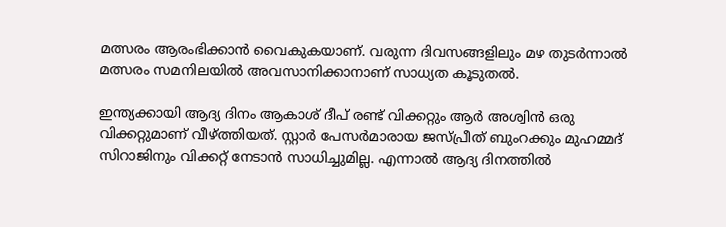മത്സരം ആരംഭിക്കാന്‍ വൈകുകയാണ്. വരുന്ന ദിവസങ്ങളിലും മഴ തുടര്‍ന്നാല്‍ മത്സരം സമനിലയില്‍ അവസാനിക്കാനാണ് സാധ്യത കൂടുതല്‍.

ഇന്ത്യക്കായി ആദ്യ ദിനം ആകാശ് ദീപ് രണ്ട് വിക്കറ്റും ആര്‍ അശ്വിന്‍ ഒരു വിക്കറ്റുമാണ് വീഴ്ത്തിയത്. സ്റ്റാര്‍ പേസര്‍മാരായ ജസ്പ്രീത് ബുംറക്കും മുഹമ്മദ് സിറാജിനും വിക്കറ്റ് നേടാന്‍ സാധിച്ചുമില്ല. എന്നാല്‍ ആദ്യ ദിനത്തില്‍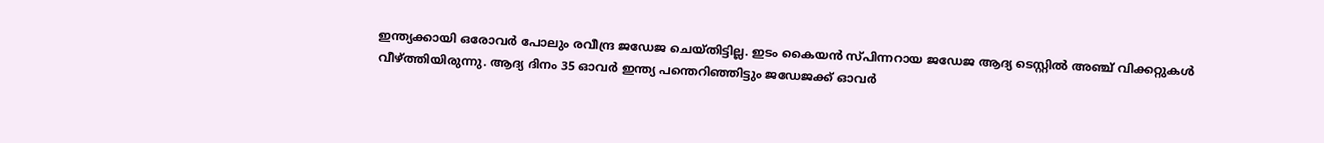ഇന്ത്യക്കായി ഒരോവര്‍ പോലും രവീന്ദ്ര ജഡേജ ചെയ്തിട്ടില്ല. ഇടം കൈയന്‍ സ്പിന്നറായ ജഡേജ ആദ്യ ടെസ്റ്റില്‍ അഞ്ച് വിക്കറ്റുകള്‍ വീഴ്ത്തിയിരുന്നു. ആദ്യ ദിനം 35 ഓവര്‍ ഇന്ത്യ പന്തെറിഞ്ഞിട്ടും ജഡേജക്ക് ഓവര്‍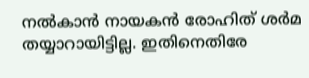നല്‍കാന്‍ നായകന്‍ രോഹിത് ശര്‍മ തയ്യാറായിട്ടില്ല. ഇതിനെതിരേ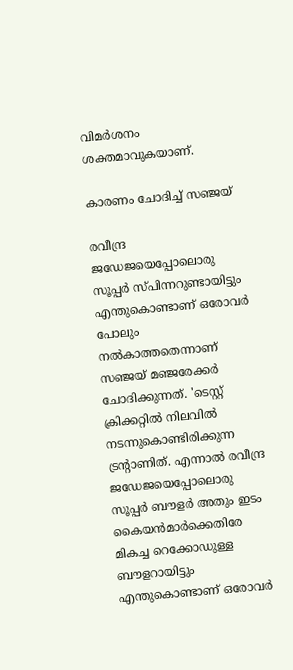വിമര്‍ശനം ശക്തമാവുകയാണ്.

കാരണം ചോദിച്ച് സഞ്ജയ്

രവീന്ദ്ര ജഡേജയെപ്പോലൊരു സൂപ്പര്‍ സ്പിന്നറുണ്ടായിട്ടും എന്തുകൊണ്ടാണ് ഒരോവര്‍ പോലും നല്‍കാത്തതെന്നാണ് സഞ്ജയ് മഞ്ജരേക്കര്‍ ചോദിക്കുന്നത്. 'ടെസ്റ്റ് ക്രിക്കറ്റില്‍ നിലവില്‍ നടന്നുകൊണ്ടിരിക്കുന്ന ട്രന്റാണിത്. എന്നാല്‍ രവീന്ദ്ര ജഡേജയെപ്പോലൊരു സൂപ്പര്‍ ബൗളര്‍ അതും ഇടം കൈയന്‍മാര്‍ക്കെതിരേ മികച്ച റെക്കോഡുള്ള ബൗളറായിട്ടും എന്തുകൊണ്ടാണ് ഒരോവര്‍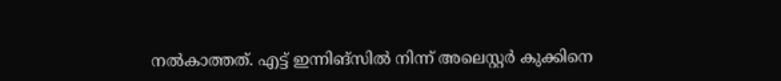നല്‍കാത്തത്. എട്ട് ഇന്നിങ്‌സില്‍ നിന്ന് അലെസ്റ്റര്‍ കുക്കിനെ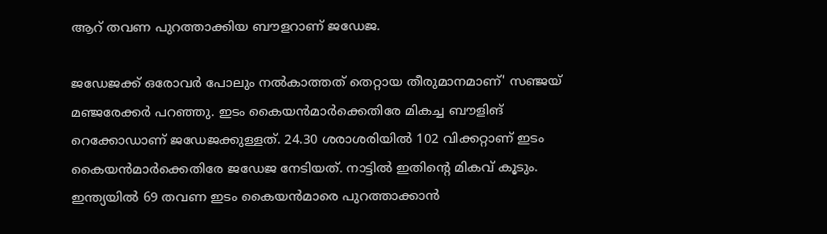ആറ് തവണ പുറത്താക്കിയ ബൗളറാണ് ജഡേജ.

ജഡേജക്ക് ഒരോവര്‍ പോലും നല്‍കാത്തത് തെറ്റായ തീരുമാനമാണ്' സഞ്ജയ് മഞ്ജരേക്കര്‍ പറഞ്ഞു. ഇടം കൈയന്‍മാര്‍ക്കെതിരേ മികച്ച ബൗളിങ് റെക്കോഡാണ് ജഡേജക്കുള്ളത്. 24.30 ശരാശരിയില്‍ 102 വിക്കറ്റാണ് ഇടം കൈയന്‍മാര്‍ക്കെതിരേ ജഡേജ നേടിയത്. നാട്ടില്‍ ഇതിന്റെ മികവ് കൂടും. ഇന്ത്യയില്‍ 69 തവണ ഇടം കൈയന്‍മാരെ പുറത്താക്കാന്‍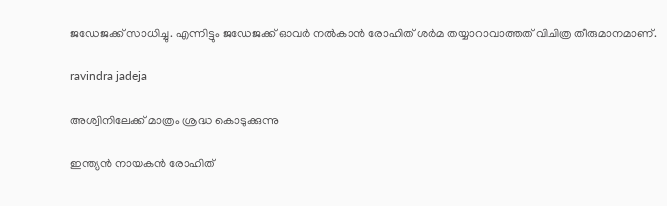ജഡേജക്ക് സാധിച്ചു. എന്നിട്ടും ജഡേജക്ക് ഓവര്‍ നല്‍കാന്‍ രോഹിത് ശര്‍മ തയ്യാറാവാത്തത് വിചിത്ര തീരുമാനമാണ്.

ravindra jadeja

അശ്വിനിലേക്ക് മാത്രം ശ്രദ്ധ കൊടുക്കുന്നു

ഇന്ത്യന്‍ നായകന്‍ രോഹിത്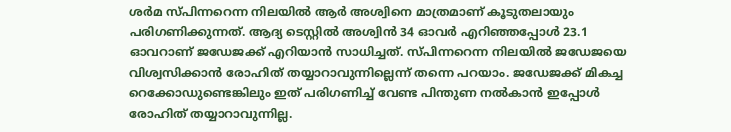ശര്‍മ സ്പിന്നറെന്ന നിലയില്‍ ആര്‍ അശ്വിനെ മാത്രമാണ് കൂടുതലായും പരിഗണിക്കുന്നത്. ആദ്യ ടെസ്റ്റില്‍ അശ്വിന്‍ 34 ഓവര്‍ എറിഞ്ഞപ്പോള്‍ 23.1 ഓവറാണ് ജഡേജക്ക് എറിയാന്‍ സാധിച്ചത്. സ്പിന്നറെന്ന നിലയില്‍ ജഡേജയെ വിശ്വസിക്കാന്‍ രോഹിത് തയ്യാറാവുന്നില്ലെന്ന് തന്നെ പറയാം. ജഡേജക്ക് മികച്ച റെക്കോഡുണ്ടെങ്കിലും ഇത് പരിഗണിച്ച് വേണ്ട പിന്തുണ നല്‍കാന്‍ ഇപ്പോള്‍ രോഹിത് തയ്യാറാവുന്നില്ല.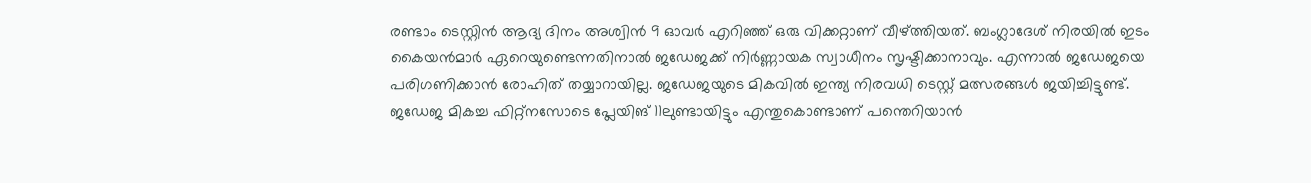രണ്ടാം ടെസ്റ്റിന്‍ ആദ്യ ദിനം അശ്വിന്‍ 9 ഓവര്‍ എറിഞ്ഞ് ഒരു വിക്കറ്റാണ് വീഴ്ത്തിയത്. ബംഗ്ലാദേശ് നിരയില്‍ ഇടം കൈയന്‍മാര്‍ ഏറെയുണ്ടെന്നതിനാല്‍ ജഡേജക്ക് നിര്‍ണ്ണായക സ്വാധീനം സൃഷ്ടിക്കാനാവും. എന്നാല്‍ ജഡേജയെ പരിഗണിക്കാന്‍ രോഹിത് തയ്യാറായില്ല. ജഡേജയുടെ മികവില്‍ ഇന്ത്യ നിരവധി ടെസ്റ്റ് മത്സരങ്ങള്‍ ജയിച്ചിട്ടുണ്ട്. ജഡേജ മികച്ച ഫിറ്റ്‌നസോടെ പ്ലേയിങ് 11ലുണ്ടായിട്ടും എന്തുകൊണ്ടാണ് പന്തെറിയാന്‍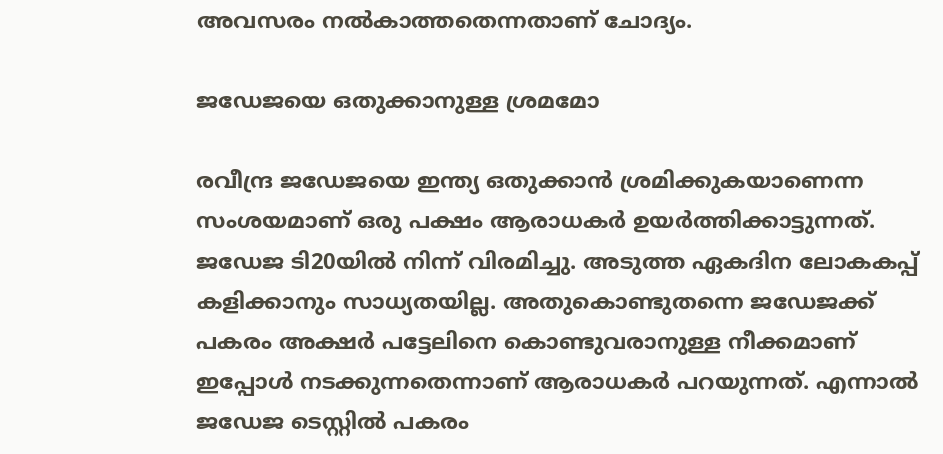അവസരം നല്‍കാത്തതെന്നതാണ് ചോദ്യം.

ജഡേജയെ ഒതുക്കാനുള്ള ശ്രമമോ

രവീന്ദ്ര ജഡേജയെ ഇന്ത്യ ഒതുക്കാന്‍ ശ്രമിക്കുകയാണെന്ന സംശയമാണ് ഒരു പക്ഷം ആരാധകര്‍ ഉയര്‍ത്തിക്കാട്ടുന്നത്. ജഡേജ ടി20യില്‍ നിന്ന് വിരമിച്ചു. അടുത്ത ഏകദിന ലോകകപ്പ് കളിക്കാനും സാധ്യതയില്ല. അതുകൊണ്ടുതന്നെ ജഡേജക്ക് പകരം അക്ഷര്‍ പട്ടേലിനെ കൊണ്ടുവരാനുള്ള നീക്കമാണ് ഇപ്പോള്‍ നടക്കുന്നതെന്നാണ് ആരാധകര്‍ പറയുന്നത്. എന്നാല്‍ ജഡേജ ടെസ്റ്റില്‍ പകരം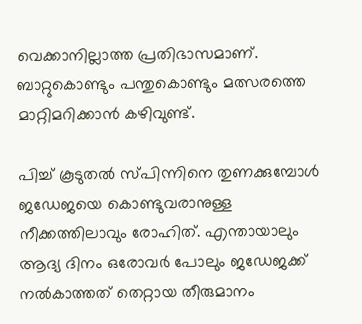വെക്കാനില്ലാത്ത പ്രതിഭാസമാണ്. ബാറ്റുകൊണ്ടും പന്തുകൊണ്ടും മത്സരത്തെ മാറ്റിമറിക്കാന്‍ കഴിവുണ്ട്.

പിച്ച് കൂടുതല്‍ സ്പിന്നിനെ തുണക്കുമ്പോള്‍ ജഡേജയെ കൊണ്ടുവരാനുള്ള നീക്കത്തിലാവും രോഹിത്. എന്തായാലും ആദ്യ ദിനം ഒരോവര്‍ പോലും ജഡേജക്ക് നല്‍കാത്തത് തെറ്റായ തീരുമാനം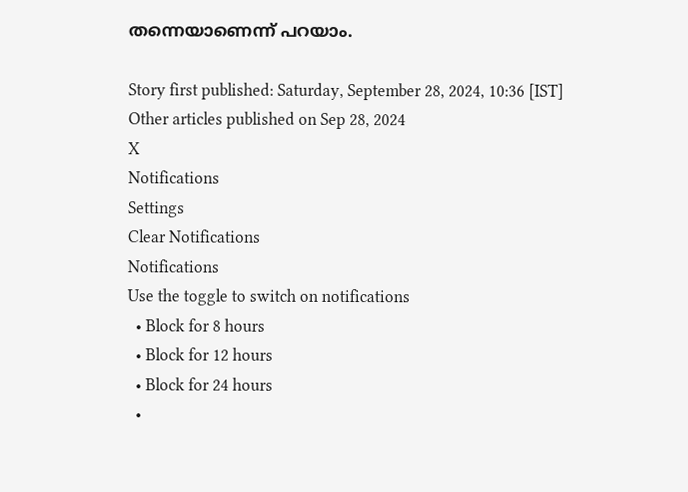തന്നെയാണെന്ന് പറയാം.

Story first published: Saturday, September 28, 2024, 10:36 [IST]
Other articles published on Sep 28, 2024
X
Notifications
Settings
Clear Notifications
Notifications
Use the toggle to switch on notifications
  • Block for 8 hours
  • Block for 12 hours
  • Block for 24 hours
  •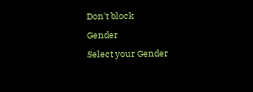Don't block
Gender
Select your Gender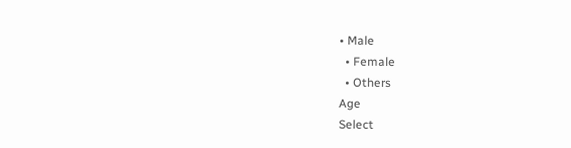• Male
  • Female
  • Others
Age
Select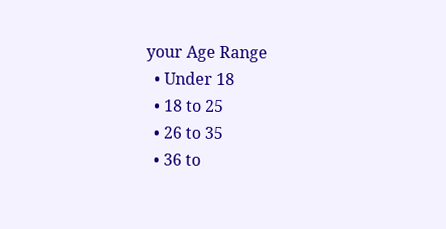your Age Range
  • Under 18
  • 18 to 25
  • 26 to 35
  • 36 to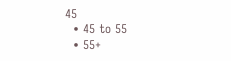45
  • 45 to 55
  • 55+